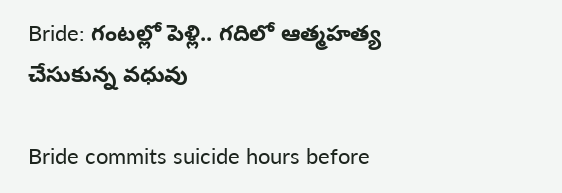Bride: గంటల్లో పెళ్లి.. గదిలో ఆత్మహత్య చేసుకున్న వధువు

Bride commits suicide hours before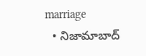marriage
  • నిజామాబాద్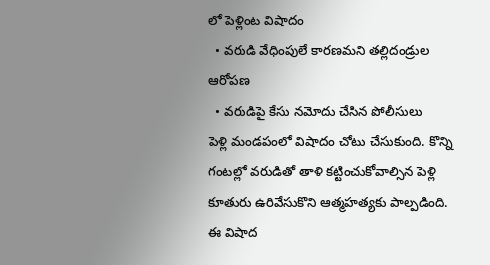లో పెళ్లింట విషాదం
  • వరుడి వేధింపులే కారణమని తల్లిదండ్రుల ఆరోపణ
  • వరుడిపై కేసు నమోదు చేసిన పోలీసులు
పెళ్లి మండపంలో విషాదం చోటు చేసుకుంది. కొన్ని గంటల్లో వరుడితో తాళి కట్టించుకోవాల్సిన పెళ్లి కూతురు ఉరివేసుకొని ఆత్మహత్యకు పాల్పడింది. ఈ విషాద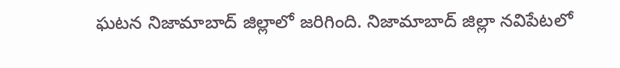ఘటన నిజామాబాద్ జిల్లాలో జరిగింది. నిజామాబాద్‌ జిల్లా నవిపేటలో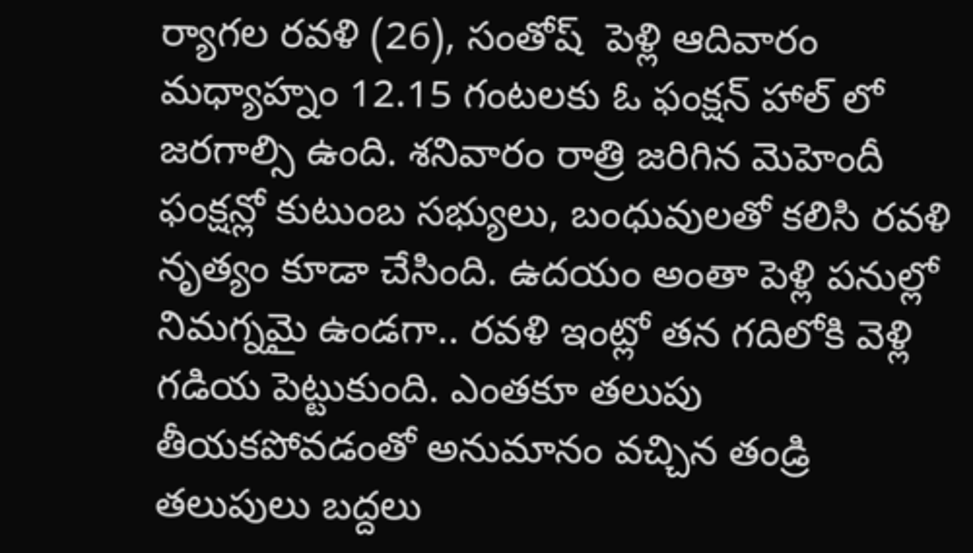ర్యాగల రవళి (26), సంతోష్  పెళ్లి ఆదివారం మధ్యాహ్నం 12.15 గంటలకు ఓ ఫంక్షన్ హాల్ లో జరగాల్సి ఉంది. శనివారం రాత్రి జరిగిన మెహెందీ ఫంక్షన్లో కుటుంబ సభ్యులు, బంధువులతో కలిసి రవళి నృత్యం కూడా చేసింది. ఉదయం అంతా పెళ్లి పనుల్లో నిమగ్నమై ఉండగా.. రవళి ఇంట్లో తన గదిలోకి వెళ్లి గడియ పెట్టుకుంది. ఎంతకూ తలుపు తీయకపోవడంతో అనుమానం వచ్చిన తండ్రి తలుపులు బద్దలు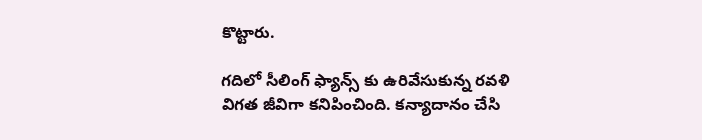కొట్టారు.

గదిలో సీలింగ్ ఫ్యాన్స్ కు ఉరివేసుకున్న రవళి విగత జీవిగా కనిపించింది. కన్యాదానం చేసి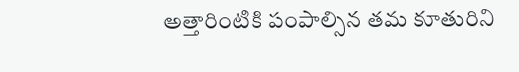అత్తారింటికి పంపాల్సిన తమ కూతురిని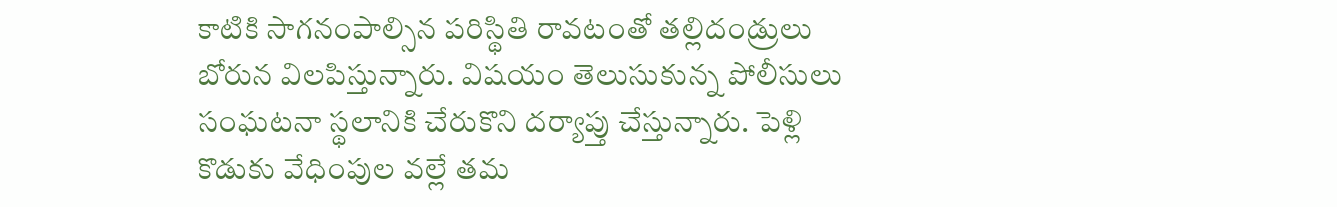కాటికి సాగనంపాల్సిన పరిస్థితి రావటంతో తల్లిదండ్రులు బోరున విలపిస్తున్నారు. విషయం తెలుసుకున్న పోలీసులు సంఘటనా స్థలానికి చేరుకొని దర్యాప్తు చేస్తున్నారు. పెళ్లి కొడుకు వేధింపుల వల్లే తమ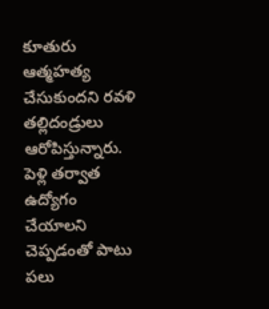కూతురు ఆత్మహత్య చేసుకుందని రవళి తల్లిదండ్రులు ఆరోపిస్తున్నారు. పెళ్లి తర్వాత ఉద్యోగం చేయాలని చెప్పడంతో పాటు పలు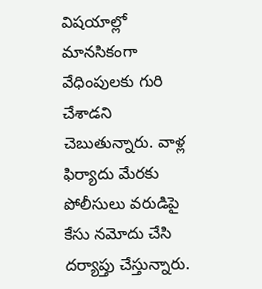విషయాల్లో మానసికంగా వేధింపులకు గురి చేశాడని చెబుతున్నారు. వాళ్ల ఫిర్యాదు మేరకు పోలీసులు వరుడిపై కేసు నమోదు చేసి దర్యాప్తు చేస్తున్నారు.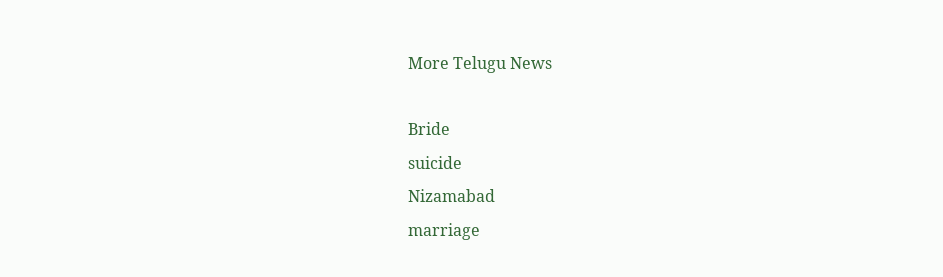More Telugu News

Bride
suicide
Nizamabad
marriage